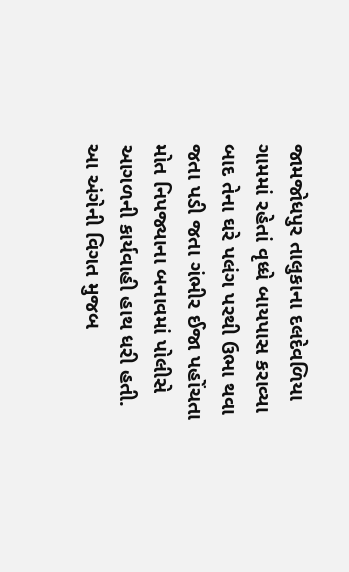જામજોધપુર તાલુકાના દલદેવળિયા ગામમાં રહેતાં વૃધ્ધે બાયપાસ કરાવ્યા બાદ તેના ઘરે પલંગ પરથી ઉભા થવા જતા પડી જતા ગંભીર ઈજા પહોંચતા મોત નિપજ્યાના બનાવમાં પોલીસે આગળની કાર્યવાહી હાથ ધરી હતી.
આ અંગેની વિગત મુજબ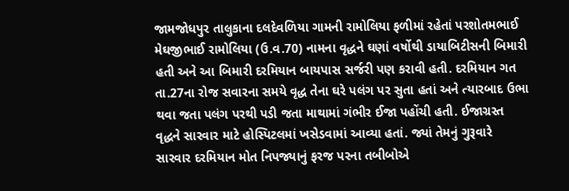જામજોધપુર તાલુકાના દલદેવળિયા ગામની રામોલિયા ફળીમાં રહેતાં પરશોતમભાઈ મેઘજીભાઈ રામોલિયા (ઉ.વ.70) નામના વૃદ્ધને ઘણાં વર્ષોથી ડાયાબિટીસની બિમારી હતી અને આ બિમારી દરમિયાન બાયપાસ સર્જરી પણ કરાવી હતી. દરમિયાન ગત તા.27ના રોજ સવારના સમયે વૃદ્ધ તેના ઘરે પલંગ પર સુતા હતાં અને ત્યારબાદ ઉભા થવા જતા પલંગ પરથી પડી જતા માથામાં ગંભીર ઈજા પહોંચી હતી. ઈજાગ્રસ્ત વૃદ્ધને સારવાર માટે હોસ્પિટલમાં ખસેડવામાં આવ્યા હતાં. જ્યાં તેમનું ગુરૂવારે સારવાર દરમિયાન મોત નિપજ્યાનું ફરજ પરના તબીબોએ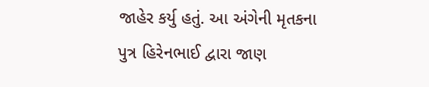જાહેર કર્યુ હતું. આ અંગેની મૃતકના પુત્ર હિરેનભાઈ દ્વારા જાણ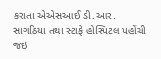કરાતા એએસઆઈ ડી.આર. સાગઠિયા તથા સ્ટાફે હોસ્પિટલ પહોંચી જઇ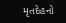મૃતદેહનો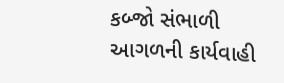કબ્જો સંભાળી આગળની કાર્યવાહી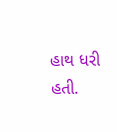હાથ ધરી હતી.